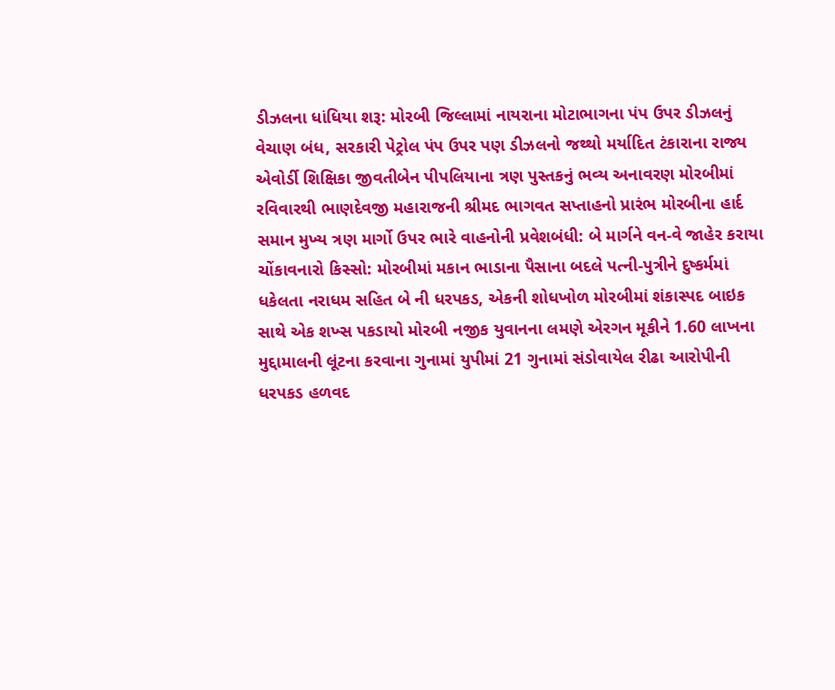ડીઝલના ધાંધિયા શરૂ: મોરબી જિલ્લામાં નાયરાના મોટાભાગના પંપ ઉપર ડીઝલનું વેચાણ બંધ, સરકારી પેટ્રોલ પંપ ઉપર પણ ડીઝલનો જથ્થો મર્યાદિત ટંકારાના રાજ્ય એવોર્ડી શિક્ષિકા જીવતીબેન પીપલિયાના ત્રણ પુસ્તકનું ભવ્ય અનાવરણ મોરબીમાં રવિવારથી ભાણદેવજી મહારાજની શ્રીમદ ભાગવત સપ્તાહનો પ્રારંભ મોરબીના હાર્દ સમાન મુખ્ય ત્રણ માર્ગો ઉપર ભારે વાહનોની પ્રવેશબંધી: બે માર્ગને વન-વે જાહેર કરાયા ચોંકાવનારો કિસ્સો: મોરબીમાં મકાન ભાડાના પૈસાના બદલે પત્ની-પુત્રીને દુષ્કર્મમાં ધકેલતા નરાધમ સહિત બે ની ધરપકડ, એકની શોધખોળ મોરબીમાં શંકાસ્પદ બાઇક સાથે એક શખ્સ પકડાયો મોરબી નજીક યુવાનના લમણે એરગન મૂકીને 1.60 લાખના મુદ્દામાલની લૂંટના કરવાના ગુનામાં યુપીમાં 21 ગુનામાં સંડોવાયેલ રીઢા આરોપીની ધરપકડ હળવદ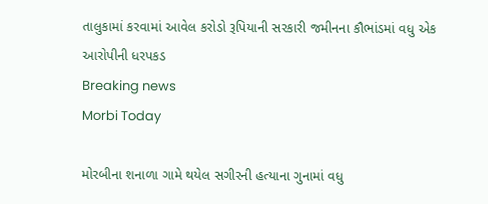તાલુકામાં કરવામાં આવેલ કરોડો રૂપિયાની સરકારી જમીનના કૌભાંડમાં વધુ એક આરોપીની ધરપકડ
Breaking news
Morbi Today

મોરબીના શનાળા ગામે થયેલ સગીરની હત્યાના ગુનામાં વધુ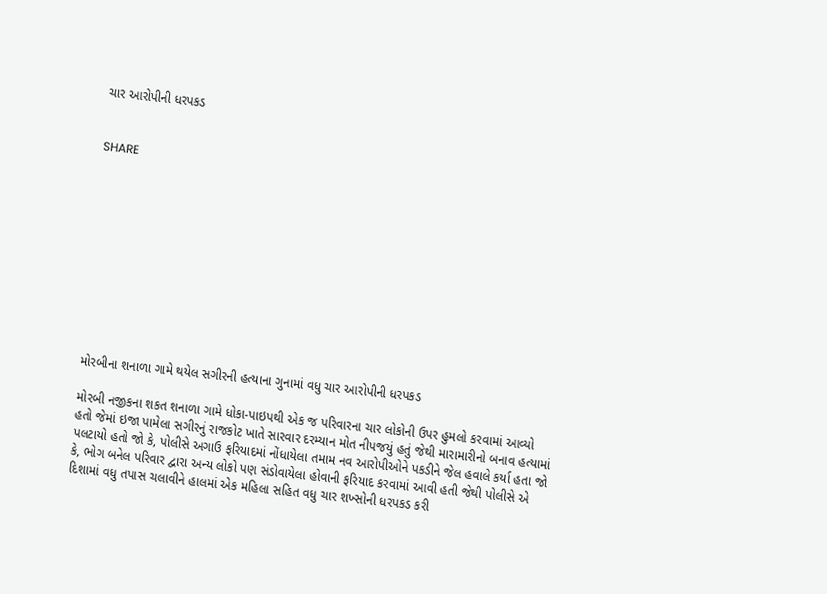ચાર આરોપીની ધરપકડ


SHARE











મોરબીના શનાળા ગામે થયેલ સગીરની હત્યાના ગુનામાં વધુ ચાર આરોપીની ધરપકડ

મોરબી નજીકના શકત શનાળા ગામે ધોકા-પાઇપથી એક જ પરિવારના ચાર લોકોની ઉપર હુમલો કરવામાં આવ્યો હતો જેમાં ઇજા પામેલા સગીરનું રાજકોટ ખાતે સારવાર દરમ્યાન મોત નીપજયું હતું જેથી મારામારીનો બનાવ હત્યામાં પલટાયો હતો જો કે, પોલીસે અગાઉ ફરિયાદમાં નોંધાયેલા તમામ નવ આરોપીઓને પકડીને જેલ હવાલે કર્યા હતા જો કે, ભોગ બનેલ પરિવાર દ્વારા અન્ય લોકો પણ સંડોવાયેલા હોવાની ફરિયાદ કરવામાં આવી હતી જેથી પોલીસે એ દિશામાં વધુ તપાસ ચલાવીને હાલમાં એક મહિલા સહિત વધુ ચાર શખ્સોની ધરપકડ કરી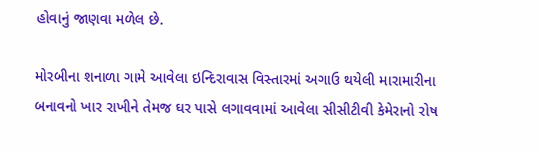હોવાનું જાણવા મળેલ છે.

મોરબીના શનાળા ગામે આવેલા ઇન્દિરાવાસ વિસ્તારમાં અગાઉ થયેલી મારામારીના બનાવનો ખાર રાખીને તેમજ ઘર પાસે લગાવવામાં આવેલા સીસીટીવી કેમેરાનો રોષ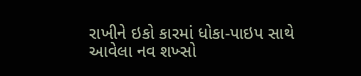રાખીને ઇકો કારમાં ધોકા-પાઇપ સાથે આવેલા નવ શખ્સો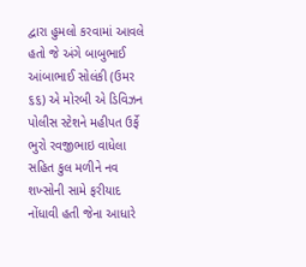દ્વારા હુમલો કરવામાં આવલે હતો જે અંગે બાબુભાઈ આંબાભાઈ સોલંકી (ઉમર ૬૬) એ મોરબી એ ડિવિઝન પોલીસ સ્ટેશને મહીપત ઉર્ફે ભુરો રવજીભાઇ વાધેલા સહિત કુલ મળીને નવ શખ્સોની સામે ફરીયાદ નોંધાવી હતી જેના આધારે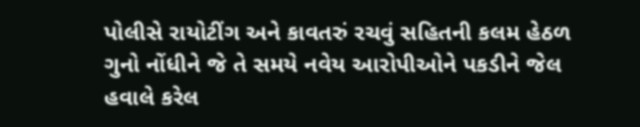પોલીસે રાયોટીંગ અને કાવતરું રચવું સહિતની કલમ હેઠળ ગુનો નોંધીને જે તે સમયે નવેય આરોપીઓને પકડીને જેલ હવાલે કરેલ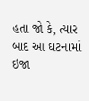હતા જો કે, ત્યાર બાદ આ ઘટનામાં ઇજા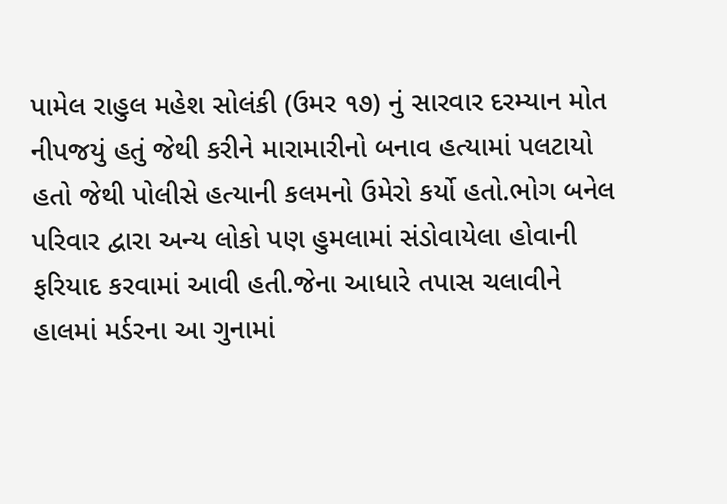પામેલ રાહુલ મહેશ સોલંકી (ઉમર ૧૭) નું સારવાર દરમ્યાન મોત નીપજયું હતું જેથી કરીને મારામારીનો બનાવ હત્યામાં પલટાયો હતો જેથી પોલીસે હત્યાની કલમનો ઉમેરો કર્યો હતો.ભોગ બનેલ પરિવાર દ્વારા અન્ય લોકો પણ હુમલામાં સંડોવાયેલા હોવાની ફરિયાદ કરવામાં આવી હતી.જેના આધારે તપાસ ચલાવીને હાલમાં મર્ડરના આ ગુનામાં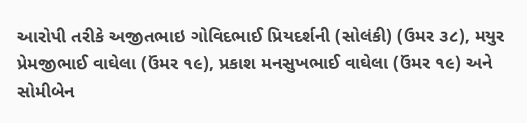આરોપી તરીકે અજીતભાઇ ગોવિદભાઈ પ્રિયદર્શની (સોલંકી) (ઉમર ૩૮), મયુર પ્રેમજીભાઈ વાઘેલા (ઉંમર ૧૯), પ્રકાશ મનસુખભાઈ વાઘેલા (ઉંમર ૧૯) અને સોમીબેન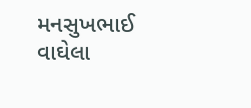મનસુખભાઈ વાઘેલા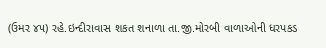(ઉમર ૪૫) રહે.ઇન્દીરાવાસ શકત શનાળા તા.જી.મોરબી વાળાઓની ધરપકડ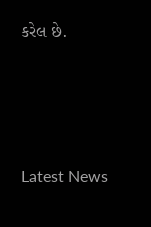કરેલ છે.






Latest News